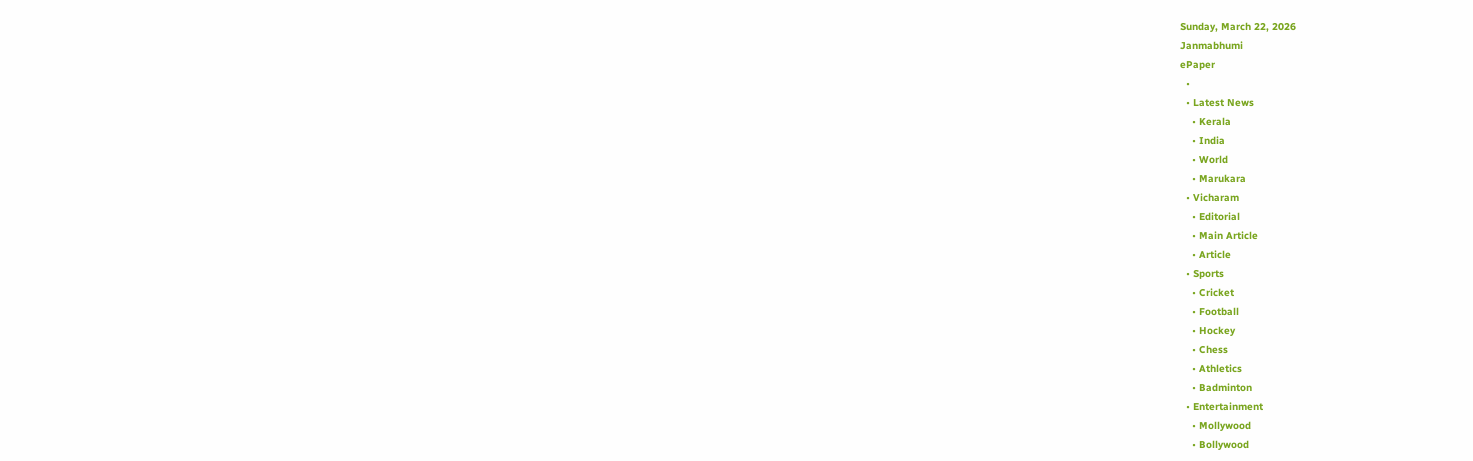Sunday, March 22, 2026
Janmabhumi
ePaper
  •
  • Latest News
    • Kerala
    • India
    • World
    • Marukara
  • Vicharam
    • Editorial
    • Main Article
    • Article
  • Sports
    • Cricket
    • Football
    • Hockey
    • Chess
    • Athletics
    • Badminton
  • Entertainment
    • Mollywood
    • Bollywood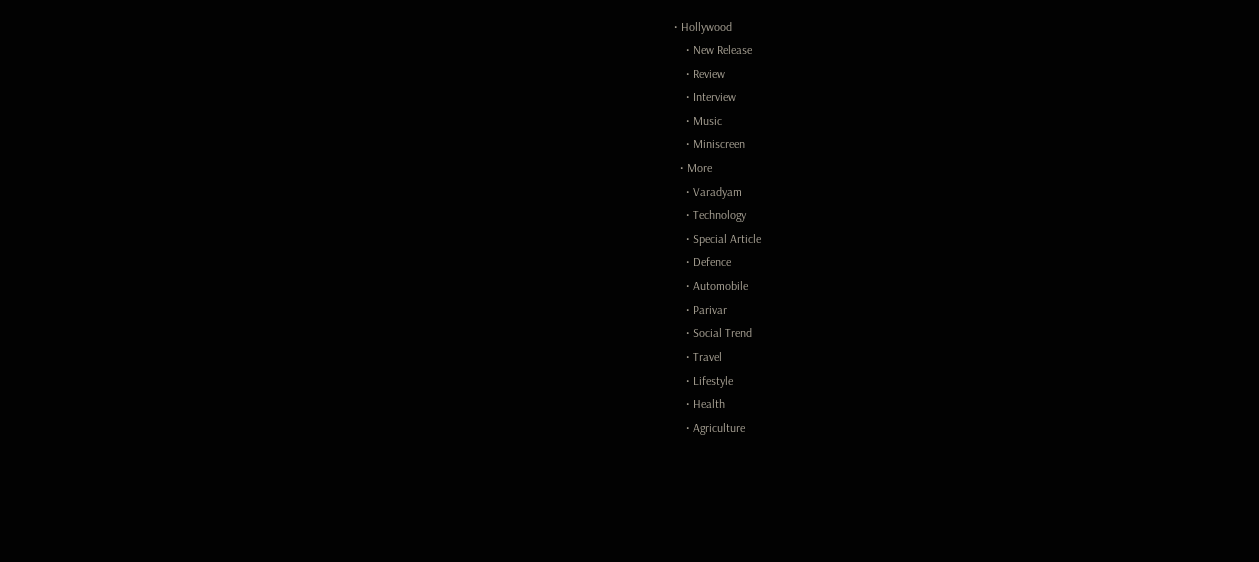• Hollywood
    • New Release
    • Review
    • Interview
    • Music
    • Miniscreen
  • More
    • Varadyam
    • Technology
    • Special Article
    • Defence
    • Automobile
    • Parivar
    • Social Trend
    • Travel
    • Lifestyle
    • Health
    • Agriculture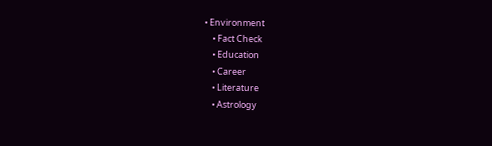• Environment
    • Fact Check
    • Education
    • Career
    • Literature
    • Astrology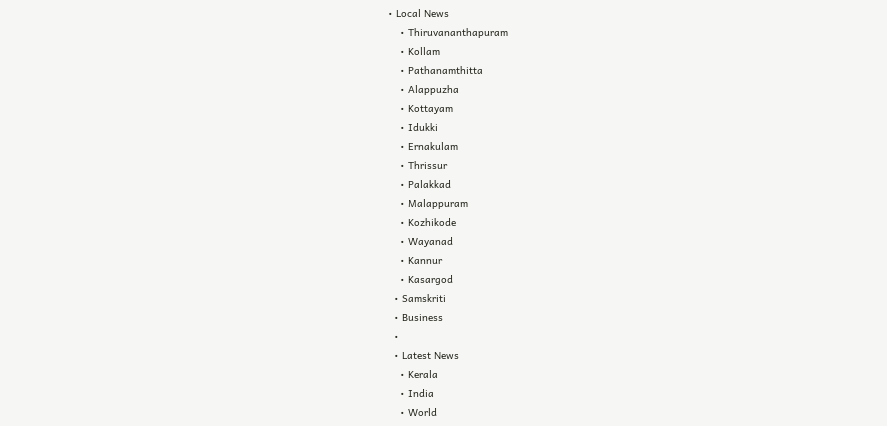• Local News
    • Thiruvananthapuram
    • Kollam
    • Pathanamthitta
    • Alappuzha
    • Kottayam
    • Idukki
    • Ernakulam
    • Thrissur
    • Palakkad
    • Malappuram
    • Kozhikode
    • Wayanad
    • Kannur
    • Kasargod
  • Samskriti
  • Business
  •
  • Latest News
    • Kerala
    • India
    • World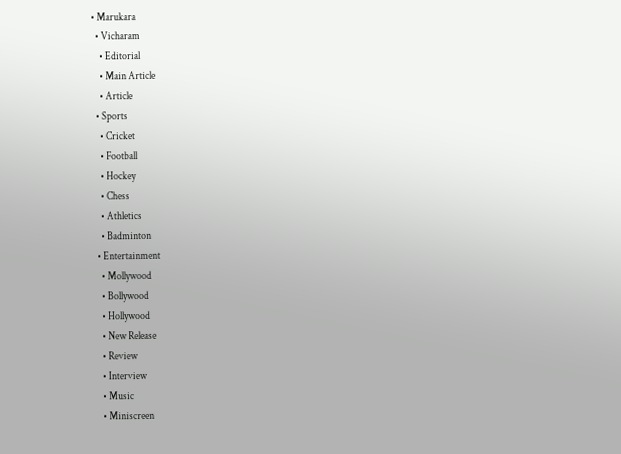• Marukara
  • Vicharam
    • Editorial
    • Main Article
    • Article
  • Sports
    • Cricket
    • Football
    • Hockey
    • Chess
    • Athletics
    • Badminton
  • Entertainment
    • Mollywood
    • Bollywood
    • Hollywood
    • New Release
    • Review
    • Interview
    • Music
    • Miniscreen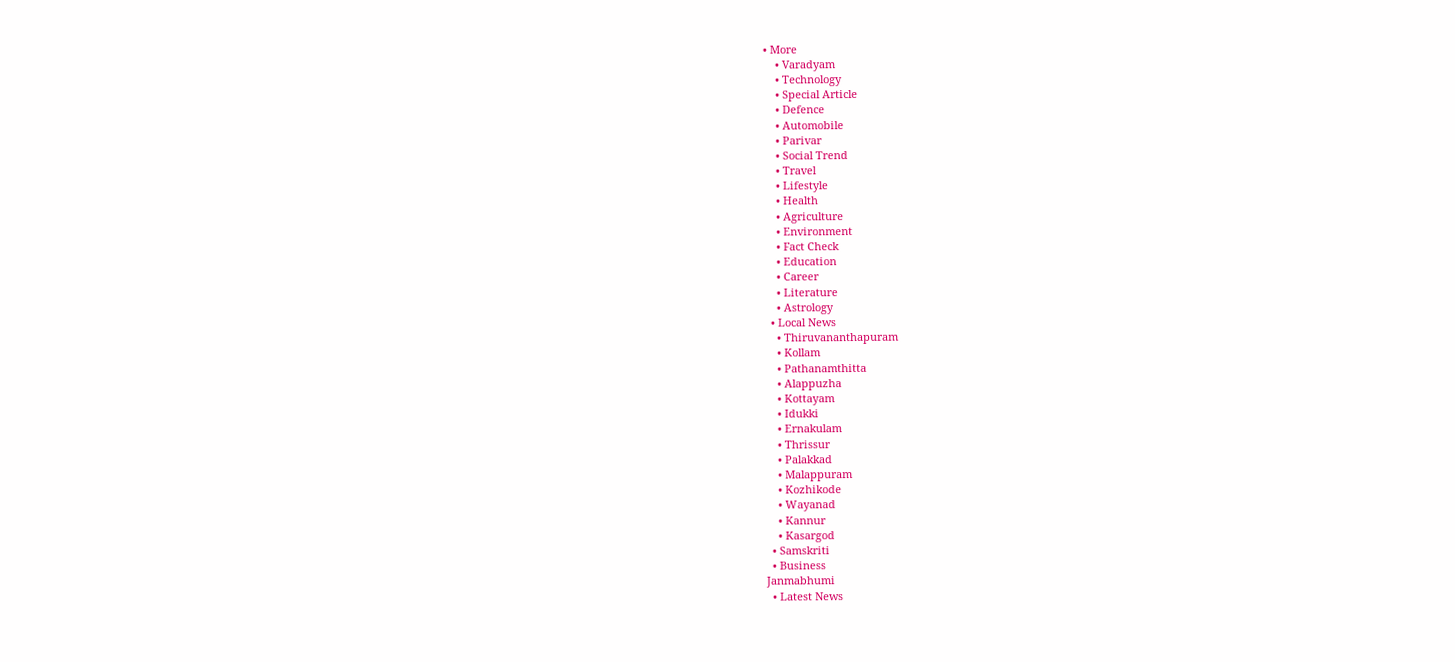• More
    • Varadyam
    • Technology
    • Special Article
    • Defence
    • Automobile
    • Parivar
    • Social Trend
    • Travel
    • Lifestyle
    • Health
    • Agriculture
    • Environment
    • Fact Check
    • Education
    • Career
    • Literature
    • Astrology
  • Local News
    • Thiruvananthapuram
    • Kollam
    • Pathanamthitta
    • Alappuzha
    • Kottayam
    • Idukki
    • Ernakulam
    • Thrissur
    • Palakkad
    • Malappuram
    • Kozhikode
    • Wayanad
    • Kannur
    • Kasargod
  • Samskriti
  • Business
Janmabhumi
  • Latest News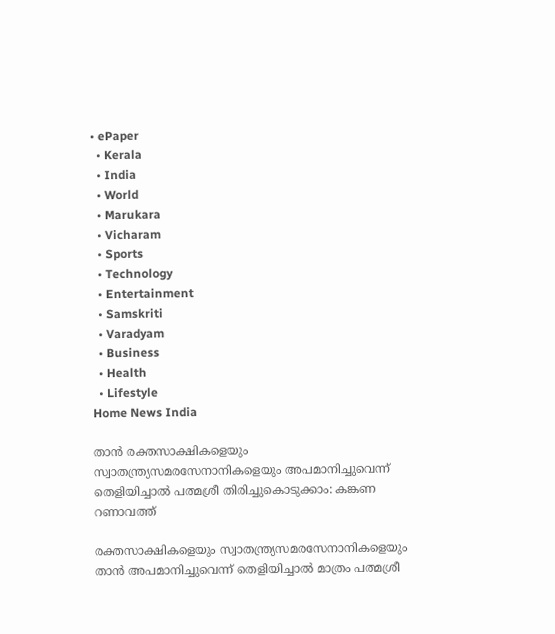• ePaper
  • Kerala
  • India
  • World
  • Marukara
  • Vicharam
  • Sports
  • Technology
  • Entertainment
  • Samskriti
  • Varadyam
  • Business
  • Health
  • Lifestyle
Home News India

താന്‍ രക്തസാക്ഷികളെയും സ്വാതന്ത്ര്യസമരസേനാനികളെയും അപമാനിച്ചുവെന്ന് തെളിയിച്ചാല്‍ പത്മശ്രീ തിരിച്ചുകൊടുക്കാം: കങ്കണ റണാവത്ത്

രക്തസാക്ഷികളെയും സ്വാതന്ത്ര്യസമരസേനാനികളെയും താന്‍ അപമാനിച്ചുവെന്ന് തെളിയിച്ചാല്‍ മാത്രം പത്മശ്രീ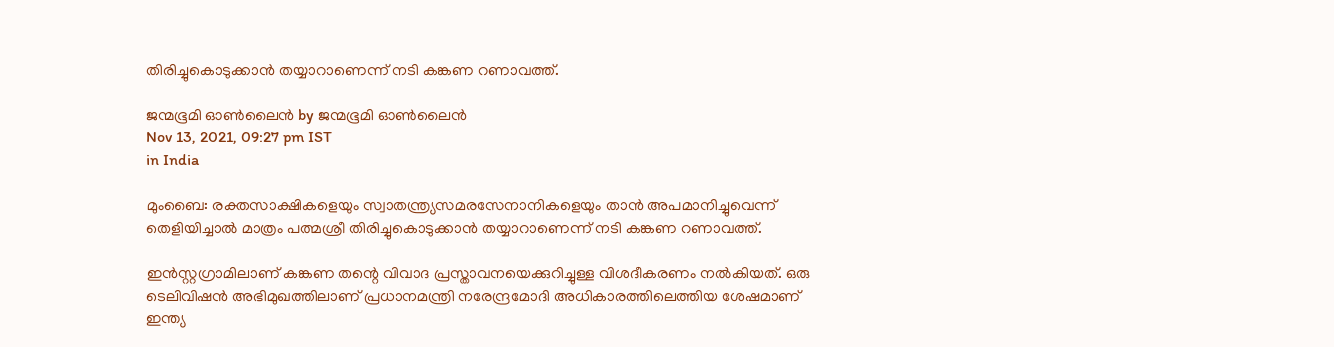തിരിച്ചുകൊടുക്കാന്‍ തയ്യാറാണെന്ന് നടി കങ്കണ റണാവത്ത്.

ജന്മഭൂമി ഓണ്‍ലൈന്‍ by ജന്മഭൂമി ഓണ്‍ലൈന്‍
Nov 13, 2021, 09:27 pm IST
in India

മുംബൈ: രക്തസാക്ഷികളെയും സ്വാതന്ത്ര്യസമരസേനാനികളെയും താന്‍ അപമാനിച്ചുവെന്ന് തെളിയിച്ചാല്‍ മാത്രം പത്മശ്രീ തിരിച്ചുകൊടുക്കാന്‍ തയ്യാറാണെന്ന് നടി കങ്കണ റണാവത്ത്.

ഇന്‍സ്റ്റഗ്രാമിലാണ് കങ്കണ തന്റെ വിവാദ പ്രസ്താവനയെക്കുറിച്ചുള്ള വിശദീകരണം നല്‍കിയത്. ഒരു ടെലിവിഷന്‍ അഭിമുഖത്തിലാണ് പ്രധാനമന്ത്രി നരേന്ദ്രമോദി അധികാരത്തിലെത്തിയ ശേഷമാണ് ഇന്ത്യ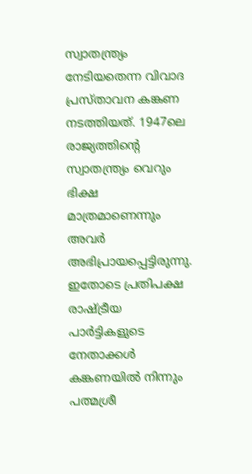സ്വാതന്ത്ര്യം നേടിയതെന്ന വിവാദ പ്രസ്താവന കങ്കണ നടത്തിയത്. 1947ലെ രാജ്യത്തിന്റെ സ്വാതന്ത്ര്യം വെറും ഭിക്ഷ മാത്രമാണെന്നും അവര്‍ അഭിപ്രായപ്പെട്ടിരുന്നു. ഇതോടെ പ്രതിപക്ഷ രാഷ്‌ട്രീയ പാര്‍ട്ടികളുടെ നേതാക്കള്‍ കങ്കണയില്‍ നിന്നും പത്മശ്രീ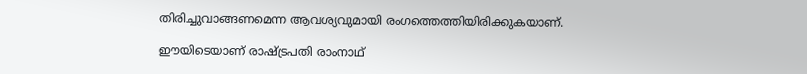തിരിച്ചുവാങ്ങണമെന്ന ആവശ്യവുമായി രംഗത്തെത്തിയിരിക്കുകയാണ്.

ഈയിടെയാണ് രാഷ്‌ട്രപതി രാംനാഥ്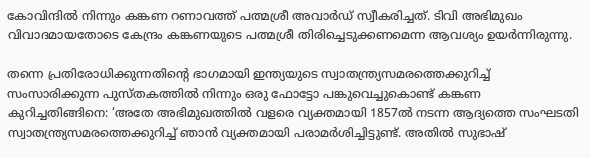കോവിന്ദില്‍ നിന്നും കങ്കണ റണാവത്ത് പത്മശ്രീ അവാര്‍ഡ് സ്വീകരിച്ചത്. ടിവി അഭിമുഖം വിവാദമായതോടെ കേന്ദ്രം കങ്കണയുടെ പത്മശ്രീ തിരിച്ചെടുക്കണമെന്ന ആവശ്യം ഉയര്‍ന്നിരുന്നു.

തന്നെ പ്രതിരോധിക്കുന്നതിന്റെ ഭാഗമായി ഇന്ത്യയുടെ സ്വാതന്ത്ര്യസമരത്തെക്കുറിച്ച് സംസാരിക്കുന്ന പുസ്തകത്തില്‍ നിന്നും ഒരു ഫോട്ടോ പങ്കുവെച്ചുകൊണ്ട് കങ്കണ കുറിച്ചതിങ്ങിനെ: ‘അതേ അഭിമുഖത്തില്‍ വളരെ വ്യക്തമായി 1857ല്‍ നടന്ന ആദ്യത്തെ സംഘടതി സ്വാതന്ത്ര്യസമരത്തെക്കുറിച്ച് ഞാന്‍ വ്യക്തമായി പരാമര്‍ശിച്ചിട്ടുണ്ട്. അതില്‍ സുഭാഷ്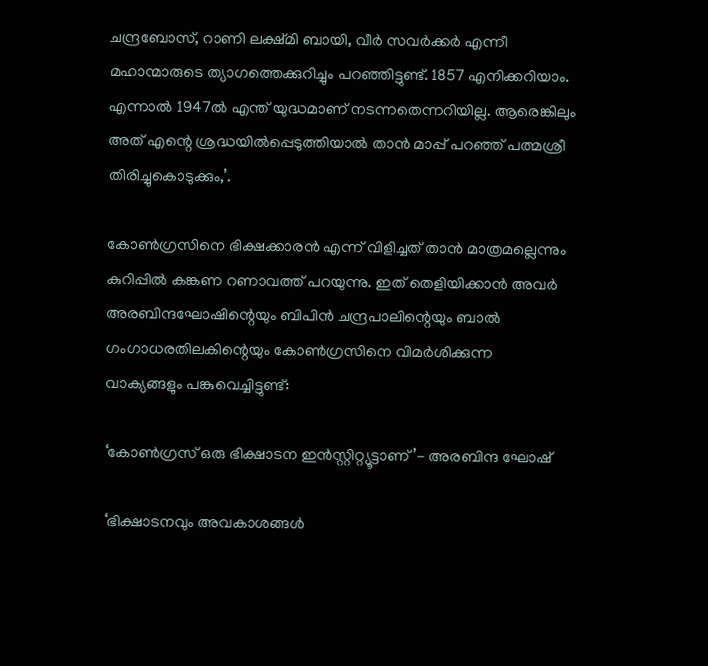ചന്ദ്രബോസ്, റാണി ലക്ഷ്മി ബായി, വീര്‍ സവര്‍ക്കര്‍ എന്നീ മഹാന്മാരുടെ ത്യാഗത്തെക്കുറിച്ചും പറഞ്ഞിട്ടുണ്ട്. 1857 എനിക്കറിയാം. എന്നാല്‍ 1947ല്‍ എന്ത് യുദ്ധമാണ് നടന്നതെന്നറിയില്ല. ആരെങ്കിലും അത് എന്റെ ശ്രദ്ധയില്‍പ്പെടുത്തിയാല്‍ താന്‍ മാപ്പ് പറഞ്ഞ് പത്മശ്രീ തിരിച്ചുകൊടുക്കും,’.

കോണ്‍ഗ്രസിനെ ഭിക്ഷക്കാരന്‍ എന്ന് വിളിച്ചത് താന്‍ മാത്രമല്ലെന്നും കുറിപ്പില്‍ കങ്കണ റണാവത്ത് പറയുന്നു. ഇത് തെളിയിക്കാന്‍ അവര്‍ അരബിന്ദഘോഷിന്റെയും ബിപിന്‍ ചന്ദ്രപാലിന്റെയും ബാല്‍ ഗംഗാധരതിലകിന്റെയും കോണ്‍ഗ്രസിനെ വിമര്‍ശിക്കുന്ന വാക്യങ്ങളും പങ്കുവെച്ചിട്ടുണ്ട്:

‘കോണ്‍ഗ്രസ് ഒരു ഭിക്ഷാടന ഇന്‍സ്റ്റിറ്റ്യൂട്ടാണ്’- അരബിന്ദ ഘോഷ്

‘ഭിക്ഷാടനവും അവകാശങ്ങള്‍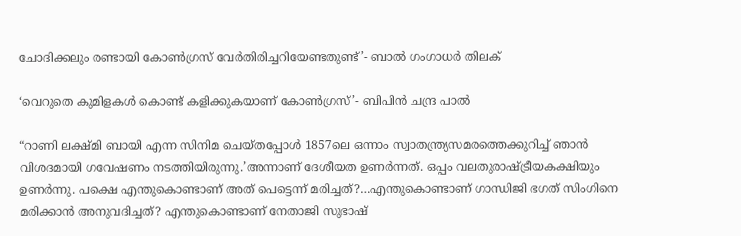ചോദിക്കലും രണ്ടായി കോണ്‍ഗ്രസ് വേര്‍തിരിച്ചറിയേണ്ടതുണ്ട്’- ബാല്‍ ഗംഗാധര്‍ തിലക്

‘വെറുതെ കുമിളകള്‍ കൊണ്ട് കളിക്കുകയാണ് കോണ്‍ഗ്രസ്’- ബിപിന്‍ ചന്ദ്ര പാല്‍

“റാണി ലക്ഷ്മി ബായി എന്ന സിനിമ ചെയ്തപ്പോള്‍ 1857ലെ ഒന്നാം സ്വാതന്ത്ര്യസമരത്തെക്കുറിച്ച് ഞാന്‍ വിശദമായി ഗവേഷണം നടത്തിയിരുന്നു.’അന്നാണ് ദേശീയത ഉണര്‍ന്നത്. ഒപ്പം വലതുരാഷ്‌ട്രീയകക്ഷിയും ഉണര്‍ന്നു. പക്ഷെ എന്തുകൊണ്ടാണ് അത് പെട്ടെന്ന് മരിച്ചത്?…എന്തുകൊണ്ടാണ് ഗാന്ധിജി ഭഗത് സിംഗിനെ മരിക്കാന്‍ അനുവദിച്ചത്? എന്തുകൊണ്ടാണ് നേതാജി സുഭാഷ്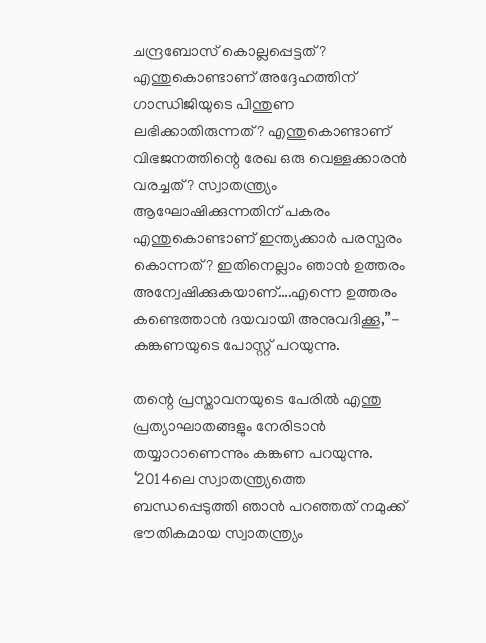ചന്ദ്രബോസ് കൊല്ലപ്പെട്ടത്? എന്തുകൊണ്ടാണ് അദ്ദേഹത്തിന് ഗാന്ധിജിയുടെ പിന്തുണ ലഭിക്കാതിരുന്നത്? എന്തുകൊണ്ടാണ് വിഭജനത്തിന്റെ രേഖ ഒരു വെള്ളക്കാരന്‍ വരച്ചത്? സ്വാതന്ത്ര്യം ആഘോഷിക്കുന്നതിന് പകരം എന്തുകൊണ്ടാണ് ഇന്ത്യക്കാര്‍ പരസ്പരം കൊന്നത്? ഇതിനെല്ലാം ഞാന്‍ ഉത്തരം അന്വേഷിക്കുകയാണ്….എന്നെ ഉത്തരം കണ്ടെത്താന്‍ ദയവായി അനുവദിക്കൂ,”- കങ്കണയുടെ പോസ്റ്റ് പറയുന്നു.

തന്റെ പ്രസ്താവനയുടെ പേരില്‍ എന്തു പ്രത്യാഘാതങ്ങളും നേരിടാന്‍ തയ്യാറാണെന്നും കങ്കണ പറയുന്നു. ‘2014ലെ സ്വാതന്ത്ര്യത്തെ ബന്ധപ്പെടുത്തി ഞാന്‍ പറഞ്ഞത് നമുക്ക് ഭൗതികമായ സ്വാതന്ത്ര്യം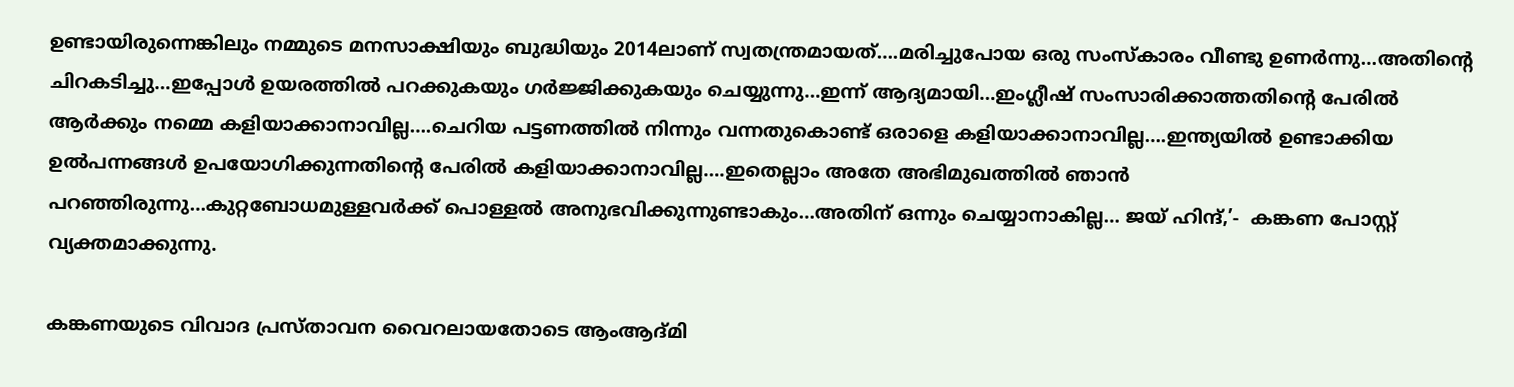ഉണ്ടായിരുന്നെങ്കിലും നമ്മുടെ മനസാക്ഷിയും ബുദ്ധിയും 2014ലാണ് സ്വതന്ത്രമായത്….മരിച്ചുപോയ ഒരു സംസ്‌കാരം വീണ്ടു ഉണര്‍ന്നു…അതിന്റെ ചിറകടിച്ചു…ഇപ്പോള്‍ ഉയരത്തില്‍ പറക്കുകയും ഗര്‍ജ്ജിക്കുകയും ചെയ്യുന്നു…ഇന്ന് ആദ്യമായി…ഇംഗ്ലീഷ് സംസാരിക്കാത്തതിന്റെ പേരില്‍ ആര്‍ക്കും നമ്മെ കളിയാക്കാനാവില്ല….ചെറിയ പട്ടണത്തില്‍ നിന്നും വന്നതുകൊണ്ട് ഒരാളെ കളിയാക്കാനാവില്ല….ഇന്ത്യയില്‍ ഉണ്ടാക്കിയ ഉല്‍പന്നങ്ങള്‍ ഉപയോഗിക്കുന്നതിന്റെ പേരില്‍ കളിയാക്കാനാവില്ല….ഇതെല്ലാം അതേ അഭിമുഖത്തില്‍ ഞാന്‍ പറഞ്ഞിരുന്നു…കുറ്റബോധമുള്ളവര്‍ക്ക് പൊള്ളല്‍ അനുഭവിക്കുന്നുണ്ടാകും…അതിന് ഒന്നും ചെയ്യാനാകില്ല… ജയ് ഹിന്ദ്,’-  കങ്കണ പോസ്റ്റ് വ്യക്തമാക്കുന്നു.

കങ്കണയുടെ വിവാദ പ്രസ്താവന വൈറലായതോടെ ആംആദ്മി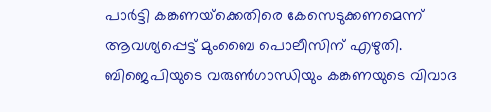പാര്‍ട്ടി കങ്കണയ്‌ക്കെതിരെ കേസെടുക്കണമെന്ന് ആവശ്യപ്പെട്ട് മുംബൈ പൊലീസിന് എഴുതി. ബിജെപിയുടെ വരുണ്‍ഗാന്ധിയും കങ്കണയുടെ വിവാദ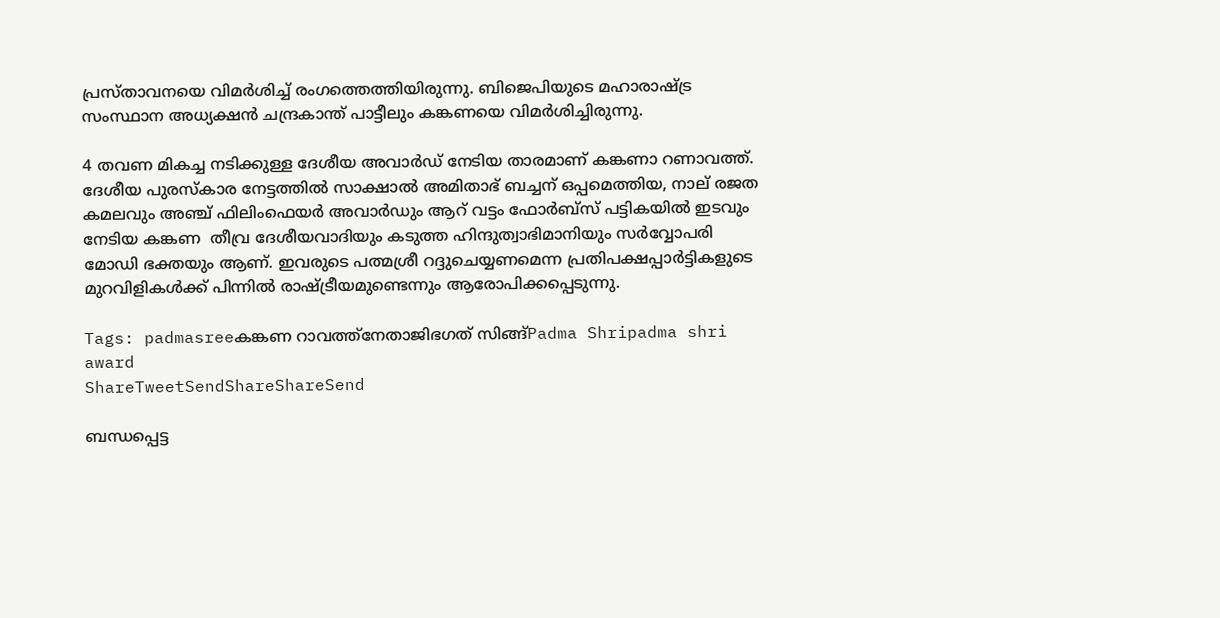പ്രസ്താവനയെ വിമര്‍ശിച്ച് രംഗത്തെത്തിയിരുന്നു. ബിജെപിയുടെ മഹാരാഷ്‌ട്ര സംസ്ഥാന അധ്യക്ഷന്‍ ചന്ദ്രകാന്ത് പാട്ടീലും കങ്കണയെ വിമര്‍ശിച്ചിരുന്നു.

4 തവണ മികച്ച നടിക്കുള്ള ദേശീയ അവാർഡ് നേടിയ താരമാണ് കങ്കണാ റണാവത്ത്. ദേശീയ പുരസ്‌കാര നേട്ടത്തിൽ സാക്ഷാൽ അമിതാഭ് ബച്ചന് ഒപ്പമെത്തിയ, നാല് രജത കമലവും അഞ്ച് ഫിലിംഫെയർ അവാർഡും ആറ് വട്ടം ഫോർബ്സ് പട്ടികയിൽ ഇടവും നേടിയ കങ്കണ  തീവ്ര ദേശീയവാദിയും കടുത്ത ഹിന്ദുത്വാഭിമാനിയും സർവ്വോപരി മോഡി ഭക്തയും ആണ്. ഇവരുടെ പത്മശ്രീ റദ്ദുചെയ്യണമെന്ന പ്രതിപക്ഷപ്പാര്‍ട്ടികളുടെ മുറവിളികള്‍ക്ക് പിന്നില്‍ രാഷ്‌ട്രീയമുണ്ടെന്നും ആരോപിക്കപ്പെടുന്നു.

Tags: padmasreeകങ്കണ റാവത്ത്നേതാജിഭഗത് സിങ്ങ്Padma Shripadma shri award
ShareTweetSendShareShareSend

ബന്ധപ്പെട്ട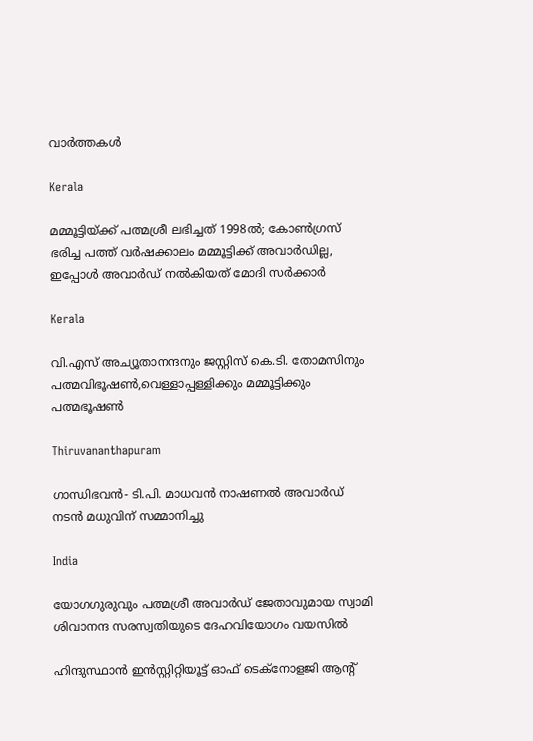വാര്‍ത്തകള്‍

Kerala

മമ്മൂട്ടിയ്‌ക്ക് പത്മശ്രീ ലഭിച്ചത് 1998ല്‍; കോണ്‍ഗ്രസ് ഭരിച്ച പത്ത് വര്‍ഷക്കാലം മമ്മൂട്ടിക്ക് അവാര്‍ഡില്ല, ഇപ്പോള്‍ അവാര്‍ഡ് നല്‍കിയത് മോദി സര്‍ക്കാര്‍

Kerala

വി.എസ് അച്യൂതാനന്ദനും ജസ്റ്റിസ് കെ.ടി. തോമസിനും പത്മവിഭൂഷണ്‍,വെള്ളാപ്പള്ളിക്കും മമ്മൂട്ടിക്കും പത്മഭൂഷണ്‍

Thiruvananthapuram

ഗാന്ധിഭവന്‍- ടി.പി. മാധവന്‍ നാഷണല്‍ അവാര്‍ഡ് നടന്‍ മധുവിന് സമ്മാനിച്ചു

India

യോഗഗുരുവും പത്മശ്രീ അവാര്‍ഡ് ജേതാവുമായ സ്വാമി ശിവാനന്ദ സരസ്വതിയുടെ ദേഹവിയോഗം വയസില്‍

ഹിന്ദുസ്ഥാന്‍ ഇന്‍സ്റ്റിറ്റിയൂട്ട് ഓഫ് ടെക്‌നോളജി ആന്റ്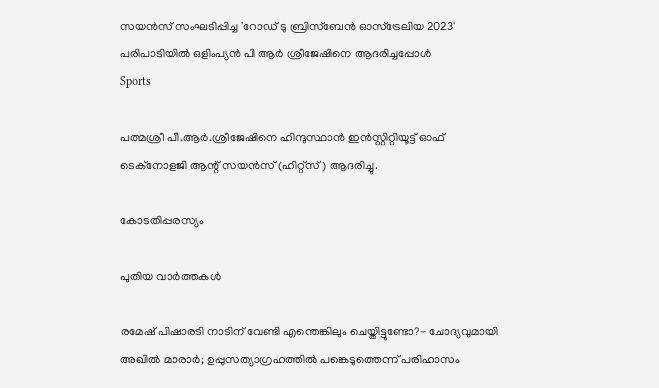സയന്‍സ് സംഘടിപ്പിച്ച 'റോഡ് ടു ബ്രിസ്‌ബേന്‍ ഓസ്‌ട്രേലിയ 2023' പരിപാടിയില്‍ ഒളിംപ്യന്‍ പി ആര്‍ ശ്രീജേഷിനെ ആദരിച്ചപ്പോള്‍
Sports

പത്മശ്രീ പി.ആര്‍.ശ്രീജേഷിനെ ഹിന്ദുസ്ഥാന്‍ ഇന്‍സ്റ്റിറ്റിയൂട്ട് ഓഫ് ടെക്‌നോളജി ആന്റ് സയന്‍സ് (ഹിറ്റ്‌സ്) ആദരിച്ചു.

കോടതിപ്പരസ്യം

പുതിയ വാര്‍ത്തകള്‍

രമേഷ് പിഷാരടി നാടിന് വേണ്ടി എന്തെങ്കിലും ചെയ്തിട്ടുണ്ടോ?- ചോദ്യവുമായി അഖില്‍ മാരാര്‍; ഉപ്പുസത്യാഗ്രഹത്തില്‍ പങ്കെടുത്തെന്ന് പരിഹാസം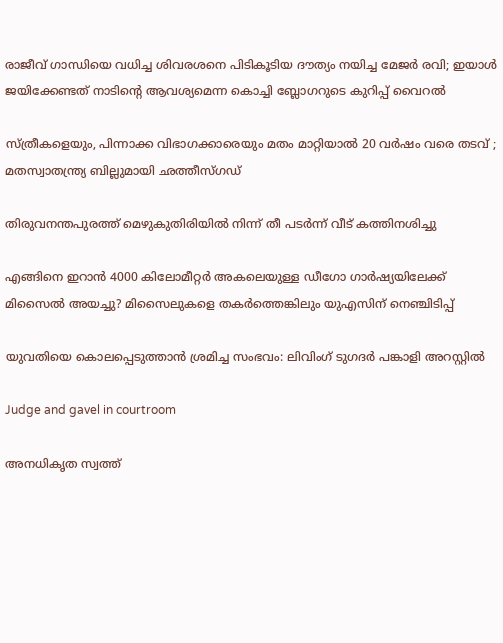രാജീവ് ഗാന്ധിയെ വധിച്ച ശിവരശനെ പിടികൂടിയ ദൗത്യം നയിച്ച മേജർ രവി; ഇയാള്‍ ജയിക്കേണ്ടത് നാടിന്റെ ആവശ്യമെന്ന കൊച്ചി ബ്ലോഗറുടെ കുറിപ്പ് വൈറല്‍

സ്ത്രീകളെയും, പിന്നാക്ക വിഭാഗക്കാരെയും മതം മാറ്റിയാൽ 20 വർഷം വരെ തടവ് ; മതസ്വാതന്ത്ര്യ ബില്ലുമായി ഛത്തീസ്ഗഡ്

തിരുവനന്തപുരത്ത് മെഴുകുതിരിയില്‍ നിന്ന് തീ പടര്‍ന്ന് വീട് കത്തിനശിച്ചു

എങ്ങിനെ ഇറാന്‍ 4000 കിലോമീറ്റർ അകലെയുള്ള ഡീഗോ ഗാർഷ്യയിലേക്ക് മിസൈല്‍ അയച്ചു? മിസൈലുകളെ തകര്‍ത്തെങ്കിലും യുഎസിന് നെഞ്ചിടിപ്പ്

യുവതിയെ കൊലപ്പെടുത്താന്‍ ശ്രമിച്ച സംഭവം: ലിവിംഗ് ടുഗദര്‍ പങ്കാളി അറസ്റ്റില്‍

Judge and gavel in courtroom

അനധികൃത സ്വത്ത്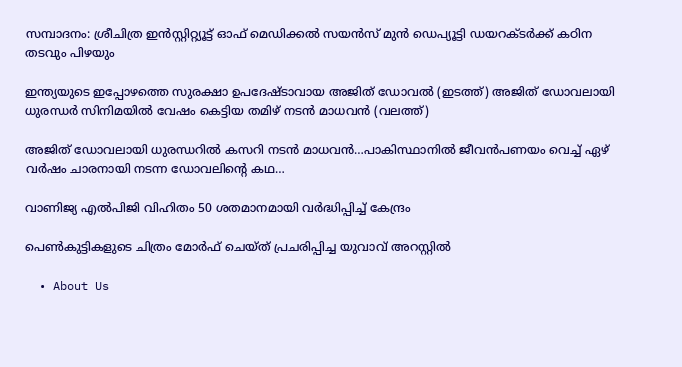സമ്പാദനം: ശ്രീചിത്ര ഇന്‍സ്റ്റിറ്റ്യൂട്ട് ഓഫ് മെഡിക്കല്‍ സയന്‍സ് മുന്‍ ഡെപ്യൂട്ടി ഡയറക്ടര്‍ക്ക് കഠിന തടവും പിഴയും

ഇന്ത്യയുടെ ഇപ്പോഴത്തെ സുരക്ഷാ ഉപദേഷ്ടാവായ അജിത് ഡോവല്‍ (ഇടത്ത്) അജിത് ഡോവലായി ധുരന്ധര്‍ സിനിമയില്‍ വേഷം കെട്ടിയ തമിഴ് നടന്‍ മാധവന്‍ (വലത്ത്)

അജിത് ഡോവലായി ധുരന്ധറില്‍ കസറി നടന്‍ മാധവന്‍…പാകിസ്ഥാനില്‍ ജീവന്‍പണയം വെച്ച് ഏഴ് വര്‍ഷം ചാരനായി നടന്ന ഡോവലിന്റെ കഥ…

വാണിജ്യ എല്‍പിജി വിഹിതം 50 ശതമാനമായി വര്‍ദ്ധിപ്പിച്ച് കേന്ദ്രം

പെണ്‍കുട്ടികളുടെ ചിത്രം മോര്‍ഫ് ചെയ്ത് പ്രചരിപ്പിച്ച യുവാവ് അറസ്റ്റില്‍

  • About Us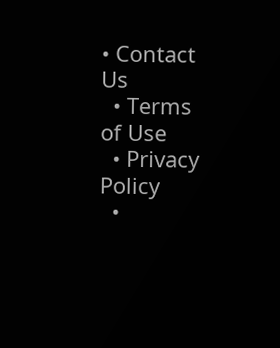• Contact Us
  • Terms of Use
  • Privacy Policy
  •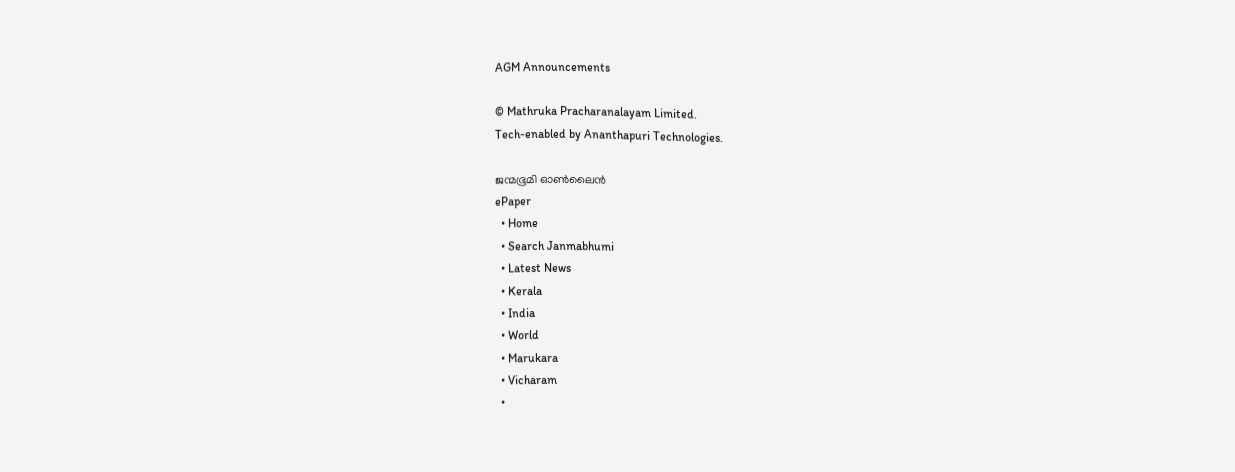AGM Announcements

© Mathruka Pracharanalayam Limited.
Tech-enabled by Ananthapuri Technologies.

ജന്മഭൂമി ഓണ്‍ലൈന്‍
ePaper
  • Home
  • Search Janmabhumi
  • Latest News
  • Kerala
  • India
  • World
  • Marukara
  • Vicharam
  •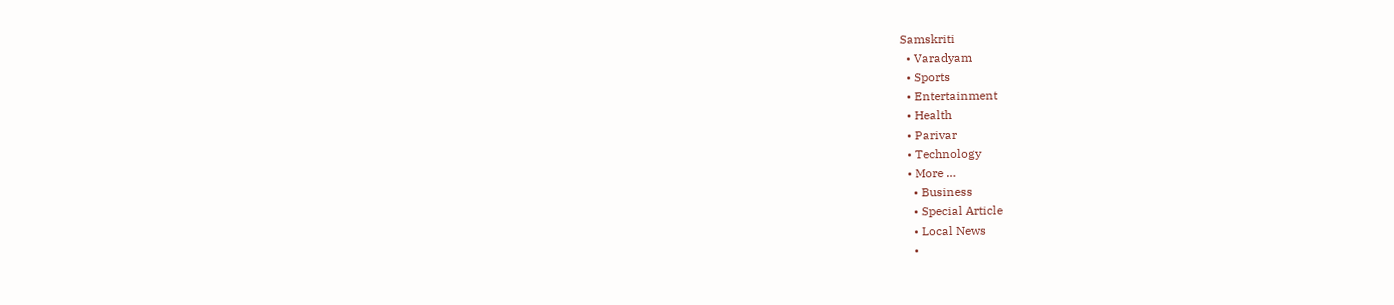Samskriti
  • Varadyam
  • Sports
  • Entertainment
  • Health
  • Parivar
  • Technology
  • More …
    • Business
    • Special Article
    • Local News
    •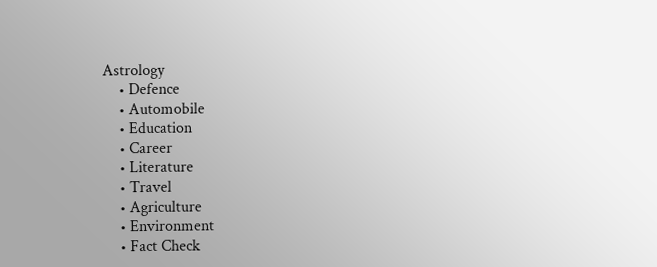Astrology
    • Defence
    • Automobile
    • Education
    • Career
    • Literature
    • Travel
    • Agriculture
    • Environment
    • Fact Check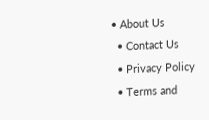• About Us
  • Contact Us
  • Privacy Policy
  • Terms and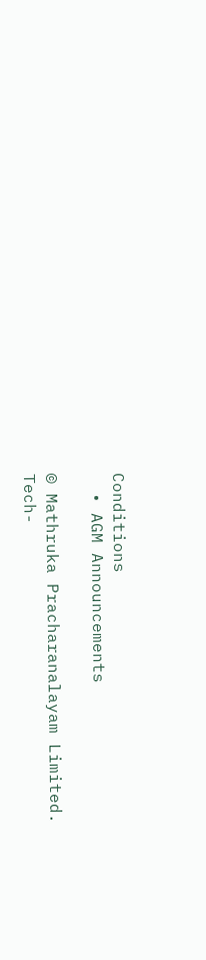Conditions
  • AGM Announcements

© Mathruka Pracharanalayam Limited.
Tech-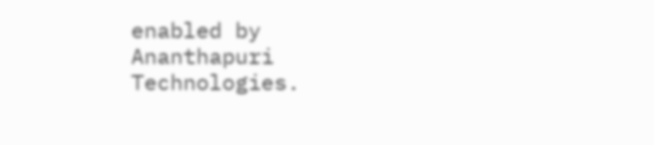enabled by Ananthapuri Technologies.